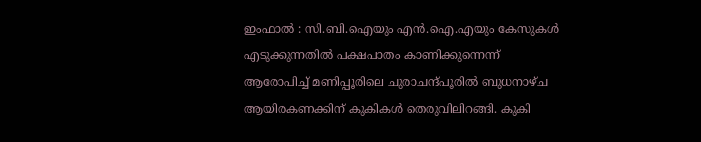ഇംഫാല്‍ : സി.ബി.ഐയും എന്‍.ഐ.എയും കേസുകള്‍ എടുക്കുന്നതില്‍ പക്ഷപാതം കാണിക്കുന്നെന്ന് ആരോപിച്ച് മണിപ്പൂരിലെ ചുരാചന്ദ്പൂരില്‍ ബുധനാഴ്ച ആയിരകണക്കിന് കുകികള്‍ തെരുവിലിറങ്ങി. കുകി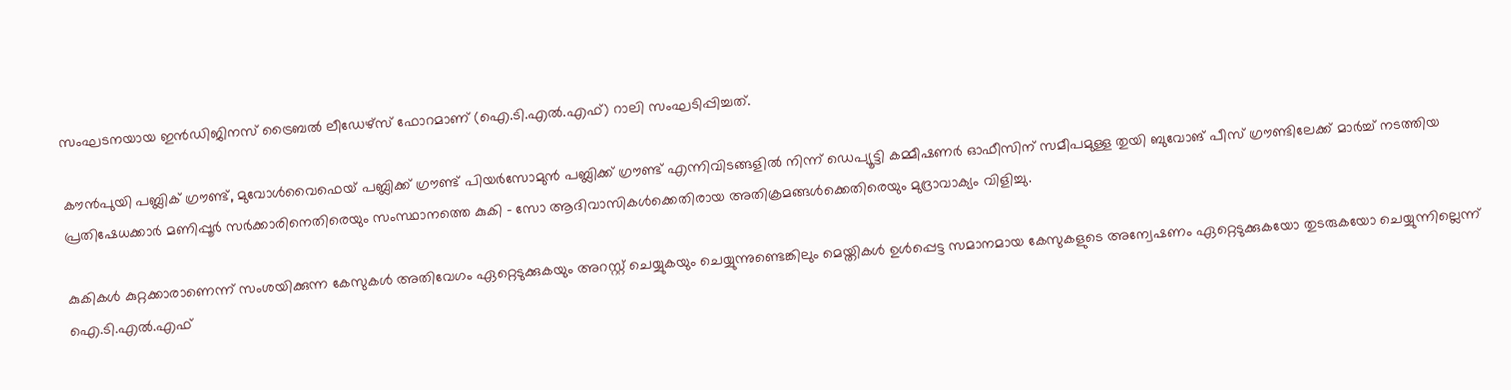സംഘടനയായ ഇന്‍ഡിജിനസ് ട്രൈബല്‍ ലീഡേഴ്‌സ് ഫോറമാണ് (ഐ.ടി.എല്‍.എഫ്) റാലി സംഘടിപ്പിച്ചത്.

കൗന്‍പുയി പബ്ലിക് ഗ്രൗണ്ട്, മുവോള്‍വൈഫെയ് പബ്ലിക്ക് ഗ്രൗണ്ട് പിയര്‍സോമുന്‍ പബ്ലിക്ക് ഗ്രൗണ്ട് എന്നിവിടങ്ങളില്‍ നിന്ന് ഡെപ്യൂട്ടി കമ്മീഷണര്‍ ഓഫീസിന് സമീപമുള്ള തുയി ബുവോങ് പീസ് ഗ്രൗണ്ടിലേക്ക് മാര്‍ച്ച് നടത്തിയ പ്രതിഷേധക്കാര്‍ മണിപ്പൂര്‍ സര്‍ക്കാരിനെതിരെയും സംസ്ഥാനത്തെ കുകി – സോ ആദിവാസികള്‍ക്കെതിരായ അതിക്രമങ്ങള്‍ക്കെതിരെയും മുദ്രാവാക്യം വിളിച്ചു.

കുകികള്‍ കുറ്റക്കാരാണെന്ന് സംശയിക്കുന്ന കേസുകള്‍ അതിവേഗം ഏറ്റെടുക്കുകയും അറസ്റ്റ് ചെയ്യുകയും ചെയ്യുന്നുണ്ടെങ്കിലും മെയ്തികള്‍ ഉള്‍പ്പെട്ട സമാനമായ കേസുകളുടെ അന്വേഷണം ഏറ്റെടുക്കുകയോ തുടരുകയോ ചെയ്യുന്നില്ലെന്ന് ഐ.ടി.എല്‍.എഫ്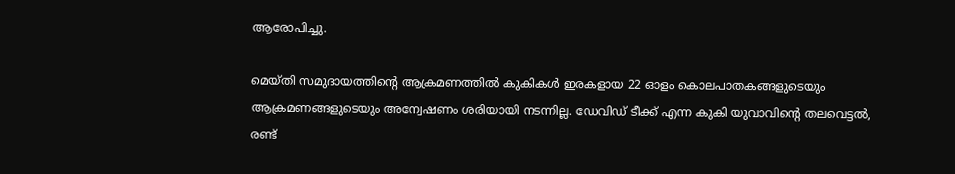ആരോപിച്ചു.

മെയ്തി സമുദായത്തിന്റെ ആക്രമണത്തില്‍ കുകികള്‍ ഇരകളായ 22 ഓളം കൊലപാതകങ്ങളുടെയും ആക്രമണങ്ങളുടെയും അന്വേഷണം ശരിയായി നടന്നില്ല. ഡേവിഡ് ടീക്ക് എന്ന കുകി യുവാവിന്റെ തലവെട്ടല്‍, രണ്ട്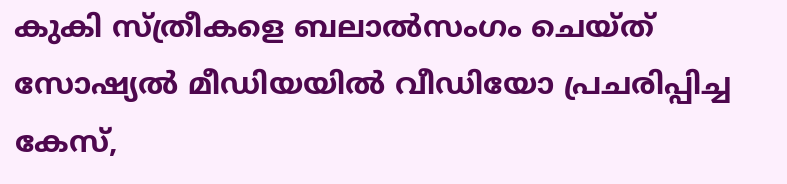കുകി സ്ത്രീകളെ ബലാല്‍സംഗം ചെയ്ത് സോഷ്യല്‍ മീഡിയയില്‍ വീഡിയോ പ്രചരിപ്പിച്ച കേസ്,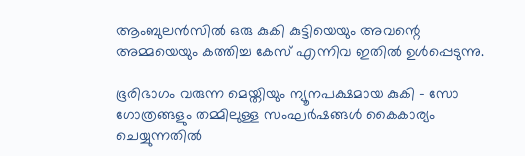ആംബുലന്‍സില്‍ ഒരു കുകി കുട്ടിയെയും അവന്റെ അമ്മയെയും കത്തിച്ച കേസ് എന്നിവ ഇതില്‍ ഉള്‍പ്പെടുന്നു.

ഭൂരിഭാഗം വരുന്ന മെയ്തിയും ന്യൂനപക്ഷമായ കുകി – സോ ഗോത്രങ്ങളും തമ്മിലുള്ള സംഘര്‍ഷങ്ങള്‍ കൈകാര്യം ചെയ്യുന്നതില്‍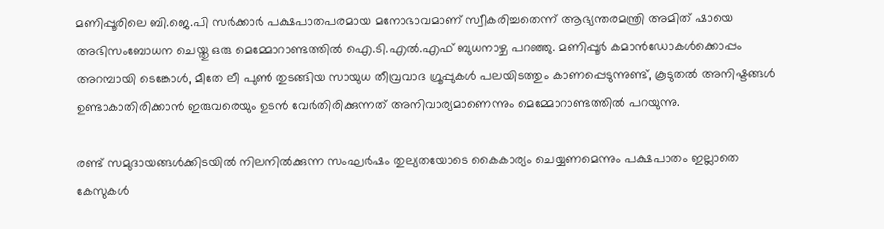മണിപ്പൂരിലെ ബി.ജെ.പി സര്‍ക്കാര്‍ പക്ഷപാതപരമായ മനോഭാവമാണ് സ്വീകരിച്ചതെന്ന് ആഭ്യന്തരമന്ത്രി അമിത് ഷായെ അഭിസംബോധന ചെയ്തു ഒരു മെമ്മോറാണ്ടത്തില്‍ ഐ.ടി.എല്‍.എഫ് ബുധനാഴ്ച പറഞ്ഞു. മണിപ്പൂര്‍ കമാന്‍ഡോകള്‍ക്കൊപ്പം അറമ്പായി ടെങ്കോള്‍, മീതേ ലീ പുണ്‍ തുടങ്ങിയ സായുധ തീവ്രവാദ ഗ്രൂപ്പുകള്‍ പലയിടത്തും കാണപ്പെടുന്നുണ്ട്, കൂടുതല്‍ അനിഷ്ടങ്ങള്‍ ഉണ്ടാകാതിരിക്കാന്‍ ഇരുവരെയും ഉടന്‍ വേര്‍തിരിക്കുന്നത് അനിവാര്യമാണെന്നും മെമ്മോറാണ്ടത്തില്‍ പറയുന്നു.

രണ്ട് സമുദായങ്ങള്‍ക്കിടയില്‍ നിലനില്‍ക്കുന്ന സംഘര്‍ഷം തുല്യതയോടെ കൈകാര്യം ചെയ്യണമെന്നും പക്ഷപാതം ഇല്ലാതെ കേസുകള്‍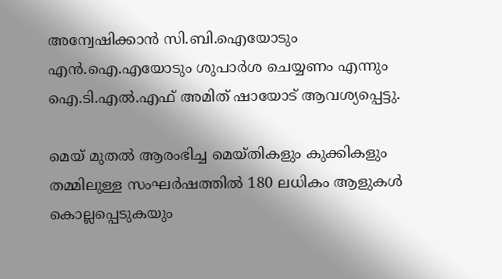അന്വേഷിക്കാന്‍ സി.ബി.ഐയോടും എന്‍.ഐ.എയോടും ശുപാര്‍ശ ചെയ്യണം എന്നും ഐ.ടി.എല്‍.എഫ് അമിത് ഷായോട് ആവശ്യപ്പെട്ടു.

മെയ് മുതല്‍ ആരംഭിച്ച മെയ്തികളും കുക്കികളും തമ്മിലുള്ള സംഘര്‍ഷത്തില്‍ 180 ലധികം ആളുകള്‍ കൊല്ലപ്പെടുകയും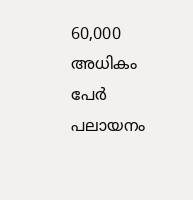60,000 അധികം പേര്‍ പലായനം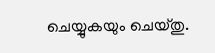ചെയ്യുകയും ചെയ്തു.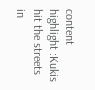content highlight :Kukis hit the streets in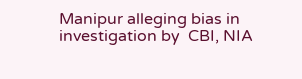Manipur alleging bias in investigation by  CBI, NIA